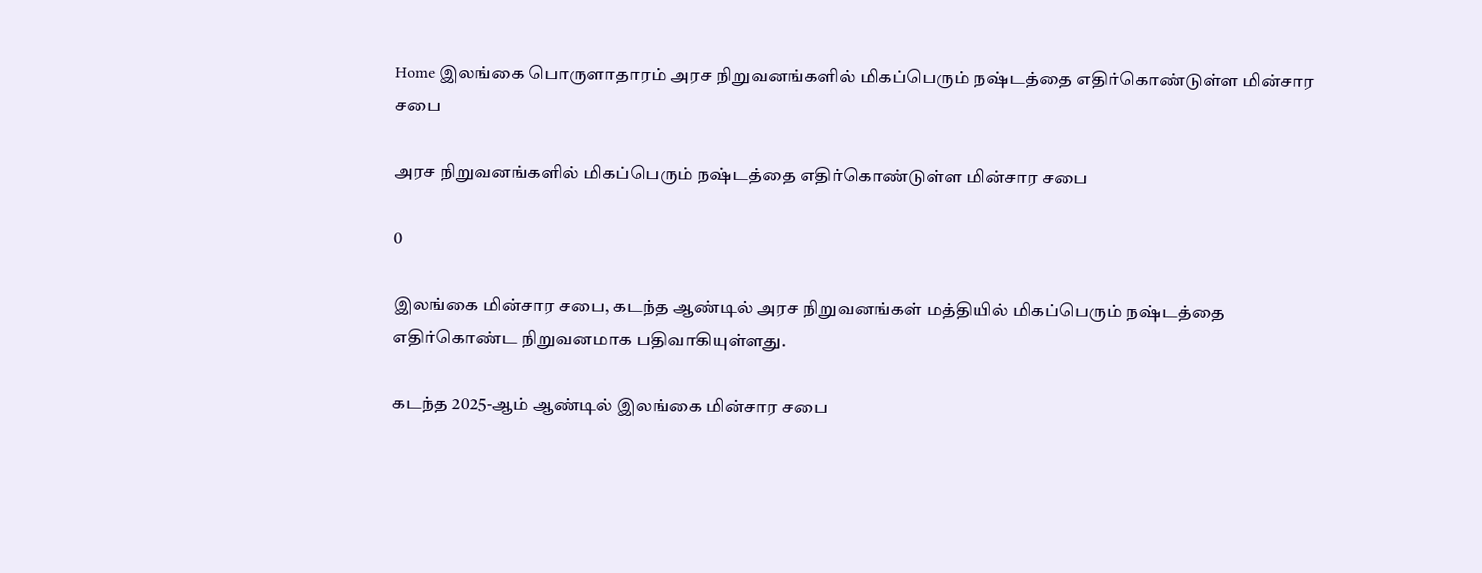Home இலங்கை பொருளாதாரம் அரச நிறுவனங்களில் மிகப்பெரும் நஷ்டத்தை எதிர்கொண்டுள்ள மின்சார சபை

அரச நிறுவனங்களில் மிகப்பெரும் நஷ்டத்தை எதிர்கொண்டுள்ள மின்சார சபை

0

இலங்கை மின்சார சபை, கடந்த ஆண்டில் அரச நிறுவனங்கள் மத்தியில் மிகப்பெரும் நஷ்டத்தை எதிர்கொண்ட நிறுவனமாக பதிவாகியுள்ளது.

கடந்த 2025-ஆம் ஆண்டில் இலங்கை மின்சார சபை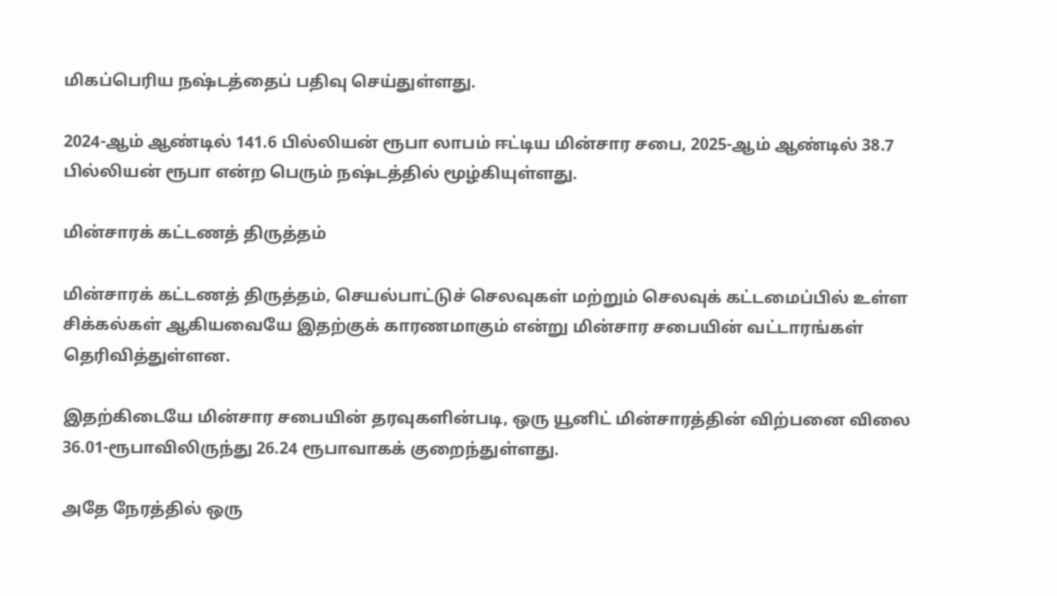மிகப்பெரிய நஷ்டத்தைப் பதிவு செய்துள்ளது.

2024-ஆம் ஆண்டில் 141.6 பில்லியன் ரூபா லாபம் ஈட்டிய மின்சார சபை, 2025-ஆம் ஆண்டில் 38.7 பில்லியன் ரூபா என்ற பெரும் நஷ்டத்தில் மூழ்கியுள்ளது.

மின்சாரக் கட்டணத் திருத்தம்

மின்சாரக் கட்டணத் திருத்தம், செயல்பாட்டுச் செலவுகள் மற்றும் செலவுக் கட்டமைப்பில் உள்ள சிக்கல்கள் ஆகியவையே இதற்குக் காரணமாகும் என்று மின்சார சபையின் வட்டாரங்கள் தெரிவித்துள்ளன.

இதற்கிடையே மின்சார சபையின் தரவுகளின்படி, ஒரு யூனிட் மின்சாரத்தின் விற்பனை விலை 36.01-ரூபாவிலிருந்து 26.24 ரூபாவாகக் குறைந்துள்ளது.

அதே நேரத்தில் ஒரு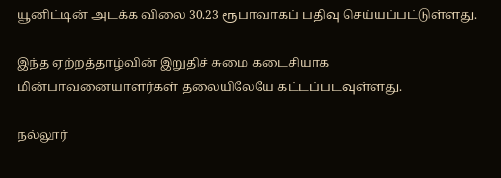யூனிட்டின் அடக்க விலை 30.23 ரூபாவாகப் பதிவு செய்யப்பட்டுள்ளது.

இந்த ஏற்றத்தாழ்வின் இறுதிச் சுமை கடைசியாக மின்பாவனையாளர்கள் தலையிலேயே கட்டப்படவுள்ளது.

நல்லூர்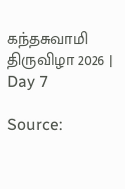கந்தசுவாமி திருவிழா 2026 | Day 7

Source: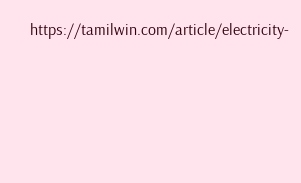https://tamilwin.com/article/electricity-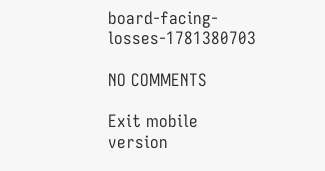board-facing-losses-1781380703

NO COMMENTS

Exit mobile version